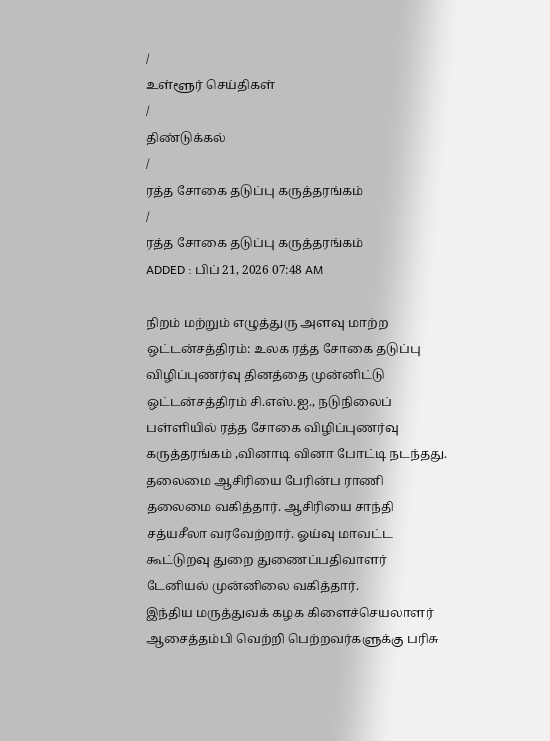/
உள்ளூர் செய்திகள்
/
திண்டுக்கல்
/
ரத்த சோகை தடுப்பு கருத்தரங்கம்
/
ரத்த சோகை தடுப்பு கருத்தரங்கம்
ADDED : பிப் 21, 2026 07:48 AM

நிறம் மற்றும் எழுத்துரு அளவு மாற்ற
ஒட்டன்சத்திரம்: உலக ரத்த சோகை தடுப்பு விழிப்புணர்வு தினத்தை முன்னிட்டு ஒட்டன்சத்திரம் சி.எஸ்.ஐ., நடுநிலைப் பள்ளியில் ரத்த சோகை விழிப்புணர்வு கருத்தரங்கம் ,வினாடி வினா போட்டி நடந்தது.
தலைமை ஆசிரியை பேரின்ப ராணி தலைமை வகித்தார். ஆசிரியை சாந்தி சத்யசீலா வரவேற்றார். ஓய்வு மாவட்ட கூட்டுறவு துறை துணைப்பதிவாளர் டேனியல் முன்னிலை வகித்தார்.
இந்திய மருத்துவக் கழக கிளைச்செயலாளர் ஆசைத்தம்பி வெற்றி பெற்றவர்களுக்கு பரிசு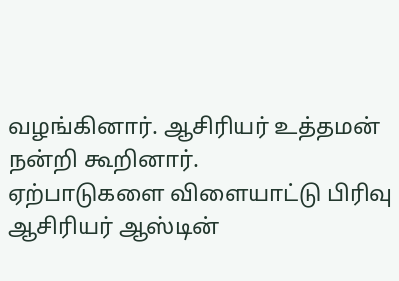வழங்கினார். ஆசிரியர் உத்தமன் நன்றி கூறினார்.
ஏற்பாடுகளை விளையாட்டு பிரிவு ஆசிரியர் ஆஸ்டின்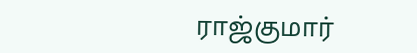ராஜ்குமார்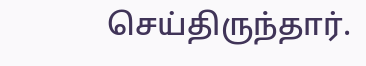செய்திருந்தார்.